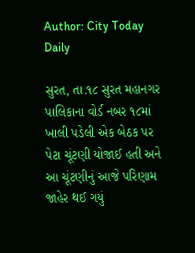Author: City Today Daily

સુરત, તા.૧૮ સુરત મહાનગર પાલિકાના વોર્ડ નબર ૧૮માં ખાલી પડેલી એક બેઠક પર પેટા ચૂંટણી યોજાઈ હતી અને આ ચૂંટણીનું આજે પરિણામ જાહેર થઈ ગયું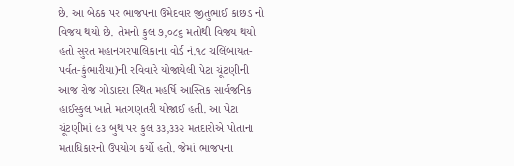છે. આ બેઠક પર ભાજપના ઉમેદવાર જીતુભાઈ કાછડ નો વિજય થયો છે. તેમનો કુલ ૭,૦૮૬ મતોથી વિજય થયો હતો સુરત મહાનગરપાલિકાના વોર્ડ નં.૧૮ ચલિંબાયત-પર્વત-કુંભારીયા)ની રવિવારે યોજાયેલી પેટા ચૂંટણીની આજ રોજ ગોડાદરા સ્થિત મહર્ષિ આસ્તિક સાર્વજનિક હાઈસ્કુલ ખાતે મતગણતરી યોજાઈ હતી. આ પેટા ચૂંટણીમાં ૯૩ બુથ પર કુલ ૩૩,૩૩૨ મતદારોએ પોતાના મતાધિકારનો ઉપયોગ કર્યો હતો. જેમાં ભાજપના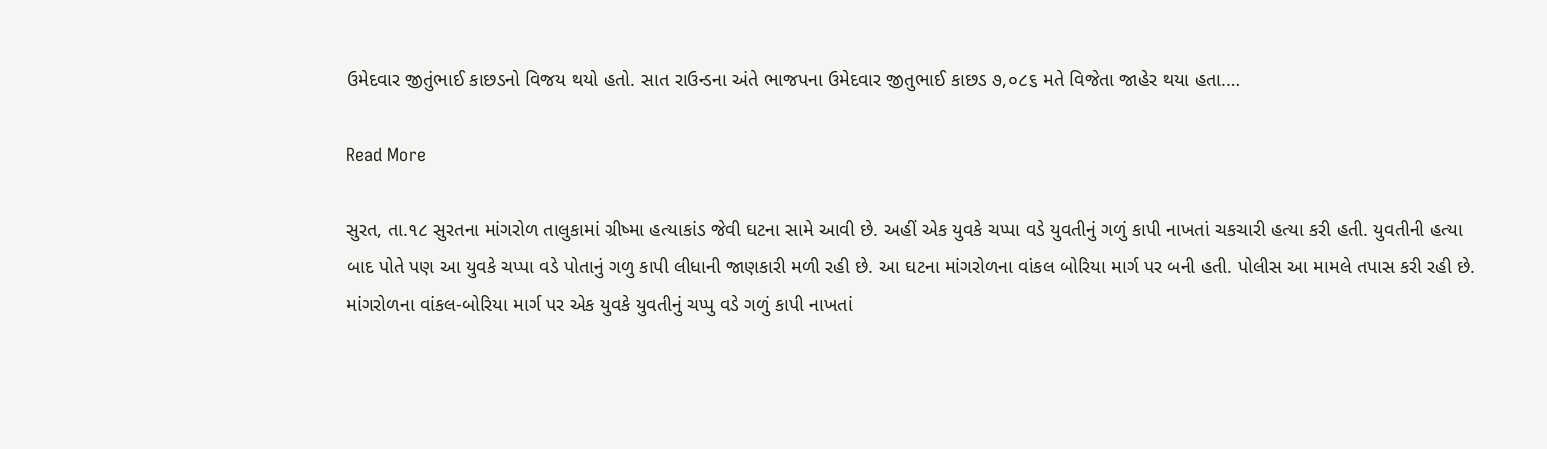ઉમેદવાર જીતુંભાઈ કાછડનો વિજય થયો હતો. સાત રાઉન્ડના અંતે ભાજપના ઉમેદવાર જીતુભાઈ કાછડ ૭,૦૮૬ મતે વિજેતા જાહેર થયા હતા.…

Read More

સુરત, તા.૧૮ સુરતના માંગરોળ તાલુકામાં ગ્રીષ્મા હત્યાકાંડ જેવી ઘટના સામે આવી છે. અહીં એક યુવકે ચપ્પા વડે યુવતીનું ગળું કાપી નાખતાં ચકચારી હત્યા કરી હતી. યુવતીની હત્યા બાદ પોતે પણ આ યુવકે ચપ્પા વડે પોતાનું ગળુ કાપી લીધાની જાણકારી મળી રહી છે. આ ઘટના માંગરોળના વાંકલ બોરિયા માર્ગ પર બની હતી. પોલીસ આ મામલે તપાસ કરી રહી છે. માંગરોળના વાંકલ-બોરિયા માર્ગ પર એક યુવકે યુવતીનું ચપ્પુ વડે ગળું કાપી નાખતાં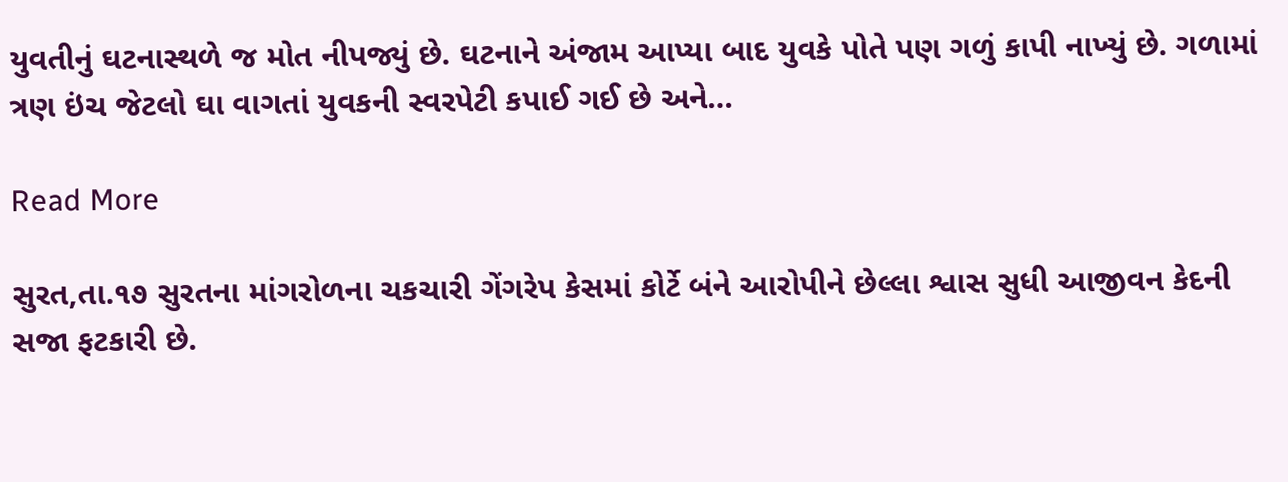યુવતીનું ઘટનાસ્થળે જ મોત નીપજ્યું છે. ઘટનાને અંજામ આપ્યા બાદ યુવકે પોતે પણ ગળું કાપી નાખ્યું છે. ગળામાં ત્રણ ઇંચ જેટલો ઘા વાગતાં યુવકની સ્વરપેટી કપાઈ ગઈ છે અને…

Read More

સુરત,તા.૧૭ સુરતના માંગરોળના ચકચારી ગેંગરેપ કેસમાં કોર્ટે બંને આરોપીને છેલ્લા શ્વાસ સુધી આજીવન કેદની સજા ફટકારી છે.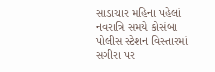સાડાચાર મહિના પહેલાં નવરાત્રિ સમયે કોસંબા પોલીસ સ્ટેશન વિસ્તારમાં સગીરા પર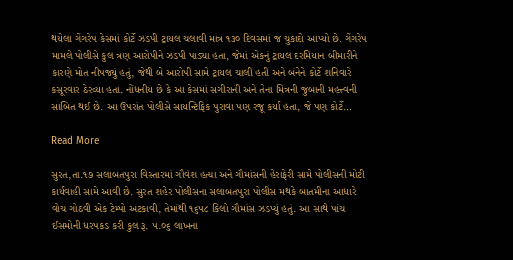થયેલા ગેંગરેપ કેસમાં કોર્ટે ઝડપી ટ્રાયલ ચલાવી માત્ર ૧૩૦ દિવસમાં જ ચુકાદો આપ્યો છે. ગેંગરેપ મામલે પોલીસે કુલ ત્રણ આરોપીને ઝડપી પાડ્યા હતા, જેમાં એકનું ટ્રાયલ દરમિયાન બીમારીને કારણે મોત નીપજ્યું હતું, જેથી બે આરોપી સામે ટ્રાયલ ચાલી હતી અને બંનેને કોર્ટે શનિવારે કસૂરવાર ઠેરવ્યા હતા. નોંધનીય છે કે આ કેસમાં સગીરાની અને તેના મિત્રની જુબાની મહત્ત્વની સાબિત થઈ છે. આ ઉપરાંત પોલીસે સાયન્ટિફિક પુરાવા પણ રજૂ કર્યા હતા, જે પણ કોર્ટે…

Read More

સુરત,તા.૧૭ સલાબતપુરા વિસ્તારમાં ગૌવંશ હત્યા અને ગૌમાંસની હેરાફેરી સામે પોલીસની મોટી કાર્યવાહી સામે આવી છે. સુરત શહેર પોલીસના સલાબતપુરા પોલીસ મથકે બાતમીના આધારે વોચ ગોઠવી એક ટેમ્પો અટકાવી, તેમાંથી ૧૬૫૮ કિલો ગૌમાંસ ઝડપ્યું હતું. આ સાથે પાંચ ઈસમોની ધરપકડ કરી કુલ રૂ. ૫.૦૬ લાખના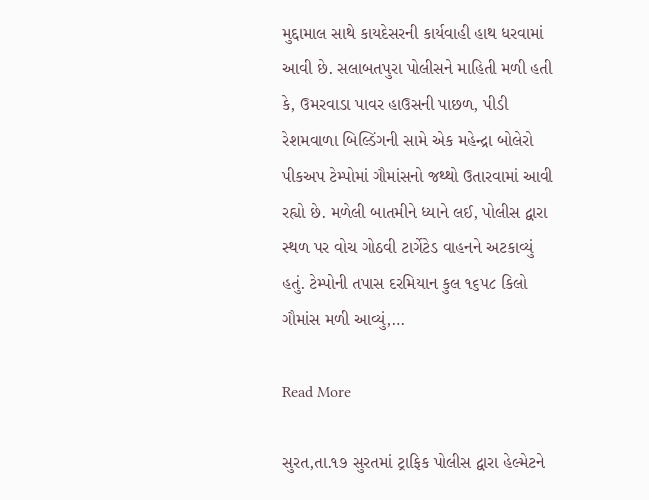મુદ્દામાલ સાથે કાયદેસરની કાર્યવાહી હાથ ધરવામાં આવી છે. સલાબતપુરા પોલીસને માહિતી મળી હતી કે, ઉમરવાડા પાવર હાઉસની પાછળ, પીડી રેશમવાળા બિલ્ડિંગની સામે એક મહેન્દ્રા બોલેરો પીકઅપ ટેમ્પોમાં ગૌમાંસનો જથ્થો ઉતારવામાં આવી રહ્યો છે. મળેલી બાતમીને ધ્યાને લઈ, પોલીસ દ્વારા સ્થળ પર વોચ ગોઠવી ટાર્ગેટેડ વાહનને અટકાવ્યું હતું. ટેમ્પોની તપાસ દરમિયાન કુલ ૧૬૫૮ કિલો ગૌમાંસ મળી આવ્યું,…

Read More

સુરત,તા.૧૭ સુરતમાં ટ્રાફિક પોલીસ દ્વારા હેલ્મેટને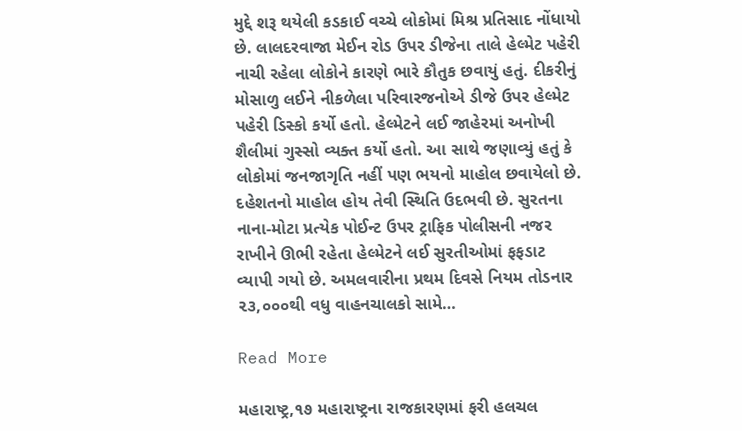મુદ્દે શરૂ થયેલી કડકાઈ વચ્ચે લોકોમાં મિશ્ર પ્રતિસાદ નોંધાયો છે. લાલદરવાજા મેઈન રોડ ઉપર ડીજેના તાલે હેલ્મેટ પહેરી નાચી રહેલા લોકોને કારણે ભારે કૌતુક છવાયું હતું. દીકરીનું મોસાળુ લઈને નીકળેલા પરિવારજનોએ ડીજે ઉપર હેલ્મેટ પહેરી ડિસ્કો કર્યો હતો. હેલ્મેટને લઈ જાહેરમાં અનોખી શૈલીમાં ગુસ્સો વ્યક્ત કર્યો હતો. આ સાથે જણાવ્યું હતું કે લોકોમાં જનજાગૃતિ નહીં પણ ભયનો માહોલ છવાયેલો છે. દહેશતનો માહોલ હોય તેવી સ્થિતિ ઉદભવી છે. સુરતના નાના-મોટા પ્રત્યેક પોઈન્ટ ઉપર ટ્રાફિક પોલીસની નજર રાખીને ઊભી રહેતા હેલ્મેટને લઈ સુરતીઓમાં ફફડાટ વ્યાપી ગયો છે. અમલવારીના પ્રથમ દિવસે નિયમ તોડનાર ૨૩,૦૦૦થી વધુ વાહનચાલકો સામે…

Read More

મહારાષ્ટ્ર,૧૭ મહારાષ્ટ્રના રાજકારણમાં ફરી હલચલ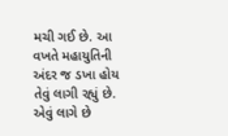મચી ગઈ છે. આ વખતે મહાયુતિની અંદર જ ડખા હોય તેવું લાગી રહ્યું છે. એવું લાગે છે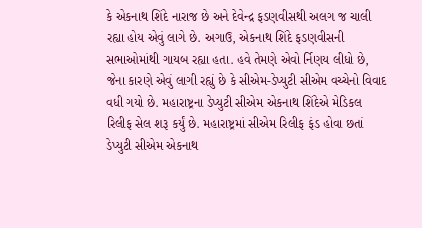કે એકનાથ શિંદે નારાજ છે અને દેવેન્દ્ર ફડણવીસથી અલગ જ ચાલી રહ્યા હોય એવું લાગે છે. અગાઉ, એકનાથ શિંદે ફડણવીસની સભાઓમાંથી ગાયબ રહ્યા હતા. હવે તેમણે એવો ર્નિણય લીધો છે, જેના કારણે એવું લાગી રહ્યું છે કે સીએમ-ડેપ્યુટી સીએમ વચ્ચેનો વિવાદ વધી ગયો છે. મહારાષ્ટ્રના ડેપ્યુટી સીએમ એકનાથ શિંદેએ મેડિકલ રિલીફ સેલ શરૂ કર્યું છે. મહારાષ્ટ્રમાં સીએમ રિલીફ ફંડ હોવા છતાં ડેપ્યુટી સીએમ એકનાથ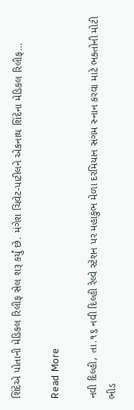શિંદેએ પોતાની મેડિકલ રિલીફ સેલ શરૂ કર્યું છે. મંગેશ ચિવેટ-પાટીલને એકનાથ શિંદેના મેડિકલ રિલીફ…

Read More

નવી દિલ્હી, તા.૧૬ નવી દિલ્હી રેલ્વે સ્ટેશન પર મહાકુંભ મેળા દરમિયાન સંગમ સ્નાન કરવા માટે ભક્તોની મોટી ભીડ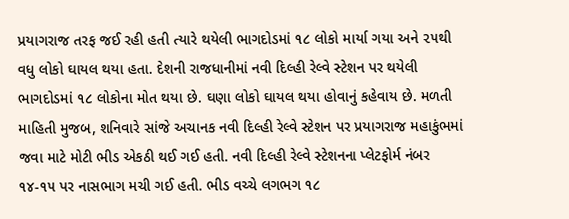પ્રયાગરાજ તરફ જઈ રહી હતી ત્યારે થયેલી ભાગદોડમાં ૧૮ લોકો માર્યા ગયા અને ૨૫થી વધુ લોકો ઘાયલ થયા હતા. દેશની રાજધાનીમાં નવી દિલ્હી રેલ્વે સ્ટેશન પર થયેલી ભાગદોડમાં ૧૮ લોકોના મોત થયા છે. ઘણા લોકો ઘાયલ થયા હોવાનું કહેવાય છે. મળતી માહિતી મુજબ, શનિવારે સાંજે અચાનક નવી દિલ્હી રેલ્વે સ્ટેશન પર પ્રયાગરાજ મહાકુંભમાં જવા માટે મોટી ભીડ એકઠી થઈ ગઈ હતી. નવી દિલ્હી રેલ્વે સ્ટેશનના પ્લેટફોર્મ નંબર ૧૪-૧૫ પર નાસભાગ મચી ગઈ હતી. ભીડ વચ્ચે લગભગ ૧૮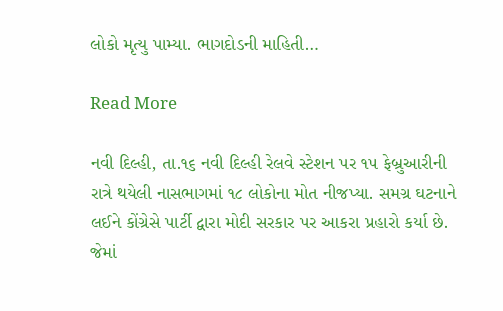લોકો મૃત્યુ પામ્યા. ભાગદોડની માહિતી…

Read More

નવી દિલ્હી, તા.૧૬ નવી દિલ્હી રેલવે સ્ટેશન પર ૧૫ ફેબ્રુઆરીની રાત્રે થયેલી નાસભાગમાં ૧૮ લોકોના મોત નીજપ્યા. સમગ્ર ઘટનાને લઈને કોંગ્રેસે પાર્ટી દ્વારા મોદી સરકાર પર આકરા પ્રહારો કર્યા છે. જેમાં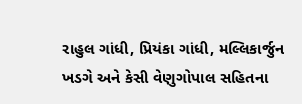રાહુલ ગાંધી, પ્રિયંકા ગાંધી, મલ્લિકાર્જુન ખડગે અને કેસી વેણુગોપાલ સહિતના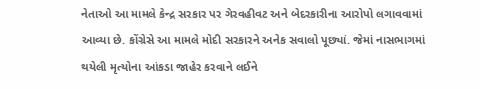નેતાઓ આ મામલે કેન્દ્ર સરકાર પર ગેરવહીવટ અને બેદરકારીના આરોપો લગાવવામાં આવ્યા છે. કોંગ્રેસે આ મામલે મોદી સરકારને અનેક સવાલો પૂછ્યાં. જેમાં નાસભાગમાં થયેલી મૃત્યોના આંકડા જાહેર કરવાને લઈને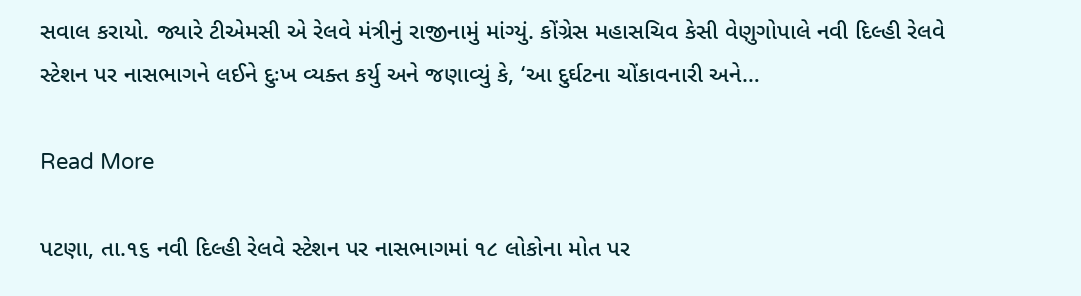સવાલ કરાયો. જ્યારે ટીએમસી એ રેલવે મંત્રીનું રાજીનામું માંગ્યું. કોંગ્રેસ મહાસચિવ કેસી વેણુગોપાલે નવી દિલ્હી રેલવે સ્ટેશન પર નાસભાગને લઈને દુઃખ વ્યક્ત કર્યુ અને જણાવ્યું કે, ‘આ દુર્ઘટના ચોંકાવનારી અને…

Read More

પટણા, તા.૧૬ નવી દિલ્હી રેલવે સ્ટેશન પર નાસભાગમાં ૧૮ લોકોના મોત પર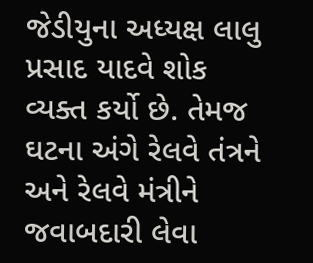જેડીયુના અધ્યક્ષ લાલુ પ્રસાદ યાદવે શોક વ્યક્ત કર્યો છે. તેમજ ઘટના અંગે રેલવે તંત્રને અને રેલવે મંત્રીને જવાબદારી લેવા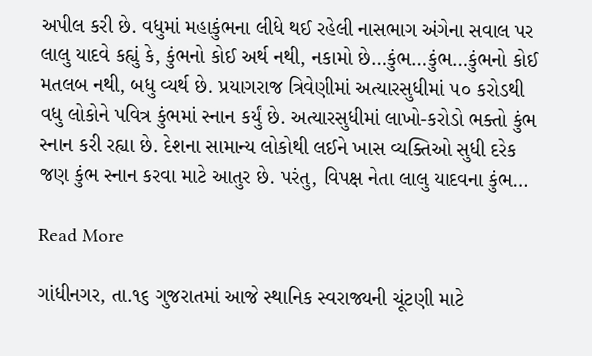અપીલ કરી છે. વધુમાં મહાકુંભના લીધે થઈ રહેલી નાસભાગ અંગેના સવાલ પર લાલુ યાદવે કહ્યું કે, કુંભનો કોઈ અર્થ નથી, નકામો છે…કુંભ…કુંભ…કુંભનો કોઈ મતલબ નથી, બધુ વ્યર્થ છે. પ્રયાગરાજ ત્રિવેણીમાં અત્યારસુધીમાં ૫૦ કરોડથી વધુ લોકોને પવિત્ર કુંભમાં સ્નાન કર્યું છે. અત્યારસુધીમાં લાખો-કરોડો ભક્તો કુંભ સ્નાન કરી રહ્યા છે. દેશના સામાન્ય લોકોથી લઈને ખાસ વ્યક્તિઓ સુધી દરેક જણ કુંભ સ્નાન કરવા માટે આતુર છે. પરંતુ, વિપક્ષ નેતા લાલુ યાદવના કુંભ…

Read More

ગાંધીનગર, તા.૧૬ ગુજરાતમાં આજે સ્થાનિક સ્વરાજ્યની ચૂંટણી માટે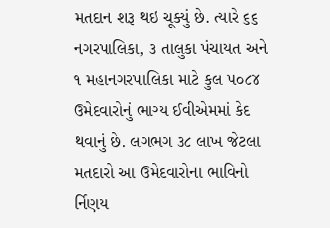મતદાન શરૂ થઇ ચૂક્યું છે. ત્યારે ૬૬ નગરપાલિકા, ૩ તાલુકા પંચાયત અને ૧ મહાનગરપાલિકા માટે કુલ ૫૦૮૪ ઉમેદવારોનું ભાગ્ય ઈવીએમમાં કેદ થવાનું છે. લગભગ ૩૮ લાખ જેટલા મતદારો આ ઉમેદવારોના ભાવિનો ર્નિણય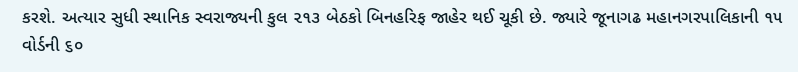કરશે. અત્યાર સુધી સ્થાનિક સ્વરાજ્યની કુલ ૨૧૩ બેઠકો બિનહરિફ જાહેર થઈ ચૂકી છે. જ્યારે જૂનાગઢ મહાનગરપાલિકાની ૧૫ વોર્ડની ૬૦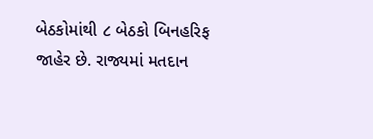બેઠકોમાંથી ૮ બેઠકો બિનહરિફ જાહેર છે. રાજ્યમાં મતદાન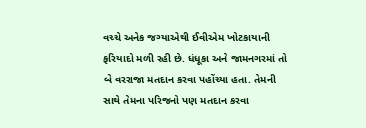વચ્ચે અનેક જગ્યાએથી ઈવીએમ ખોટકાયાની ફરિયાદો મળી રહી છે. ધંધૂકા અને જામનગરમાં તો બે વરરાજા મતદાન કરવા પહોંચ્યા હતા. તેમની સાથે તેમના પરિજનો પણ મતદાન કરવા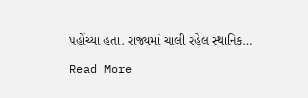પહોંચ્યા હતા. રાજ્યમાં ચાલી રહેલ સ્થાનિક…

Read More